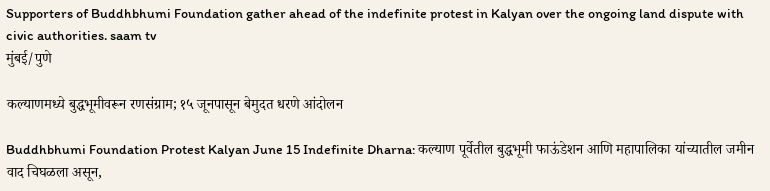Supporters of Buddhbhumi Foundation gather ahead of the indefinite protest in Kalyan over the ongoing land dispute with civic authorities. saam tv
मुंबई/पुणे

कल्याणमध्ये बुद्धभूमीवरून रणसंग्राम; १५ जूनपासून बेमुदत धरणे आंदोलन

Buddhbhumi Foundation Protest Kalyan June 15 Indefinite Dharna: कल्याण पूर्वेतील बुद्धभूमी फाऊंडेशन आणि महापालिका यांच्यातील जमीन वाद चिघळला असून,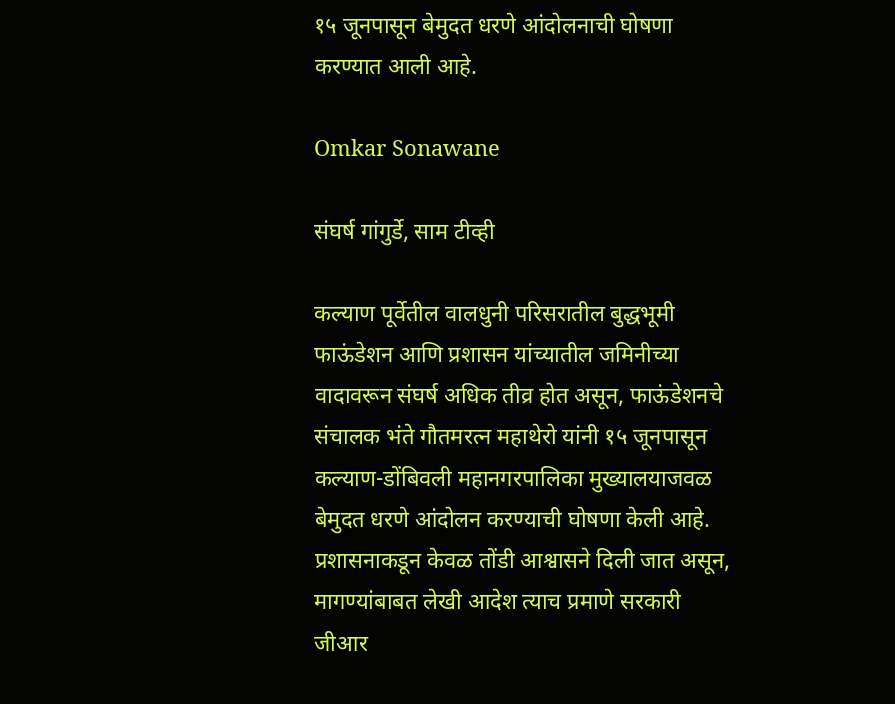१५ जूनपासून बेमुदत धरणे आंदोलनाची घोषणा करण्यात आली आहे.

Omkar Sonawane

संघर्ष गांगुर्डे, साम टीव्ही

कल्याण पूर्वेतील वालधुनी परिसरातील बुद्धभूमी फाऊंडेशन आणि प्रशासन यांच्यातील जमिनीच्या वादावरून संघर्ष अधिक तीव्र होत असून, फाऊंडेशनचे संचालक भंते गौतमरत्न महाथेरो यांनी १५ जूनपासून कल्याण-डोंबिवली महानगरपालिका मुख्यालयाजवळ बेमुदत धरणे आंदोलन करण्याची घोषणा केली आहे. प्रशासनाकडून केवळ तोंडी आश्वासने दिली जात असून, मागण्यांबाबत लेखी आदेश त्याच प्रमाणे सरकारी जीआर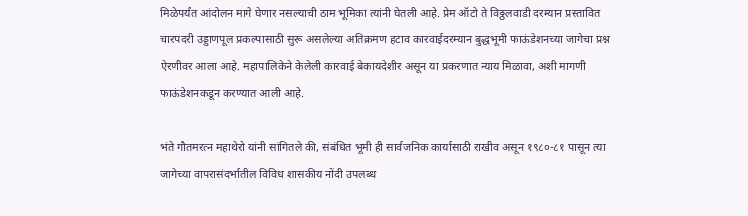मिळेपर्यंत आंदोलन मागे घेणार नसल्याची ठाम भूमिका त्यांनी घेतली आहे. प्रेम ऑटो ते विठ्ठलवाडी दरम्यान प्रस्तावित चारपदरी उड्डाणपूल प्रकल्पासाठी सुरू असलेल्या अतिक्रमण हटाव कारवाईदरम्यान बुद्धभूमी फाऊंडेशनच्या जागेचा प्रश्न ऐरणीवर आला आहे. महापालिकेने केलेली कारवाई बेकायदेशीर असून या प्रकरणात न्याय मिळावा, अशी मागणी फाऊंडेशनकडून करण्यात आली आहे.

भंते गौतमरत्न महाथेरो यांनी सांगितले की, संबंधित भूमी ही सार्वजनिक कार्यासाठी राखीव असून १९८०-८१ पासून त्या जागेच्या वापरासंदर्भातील विविध शासकीय नोंदी उपलब्ध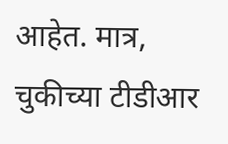आहेत. मात्र, चुकीच्या टीडीआर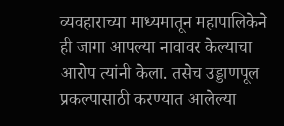व्यवहाराच्या माध्यमातून महापालिकेने ही जागा आपल्या नावावर केल्याचा आरोप त्यांनी केला. तसेच उड्डाणपूल प्रकल्पासाठी करण्यात आलेल्या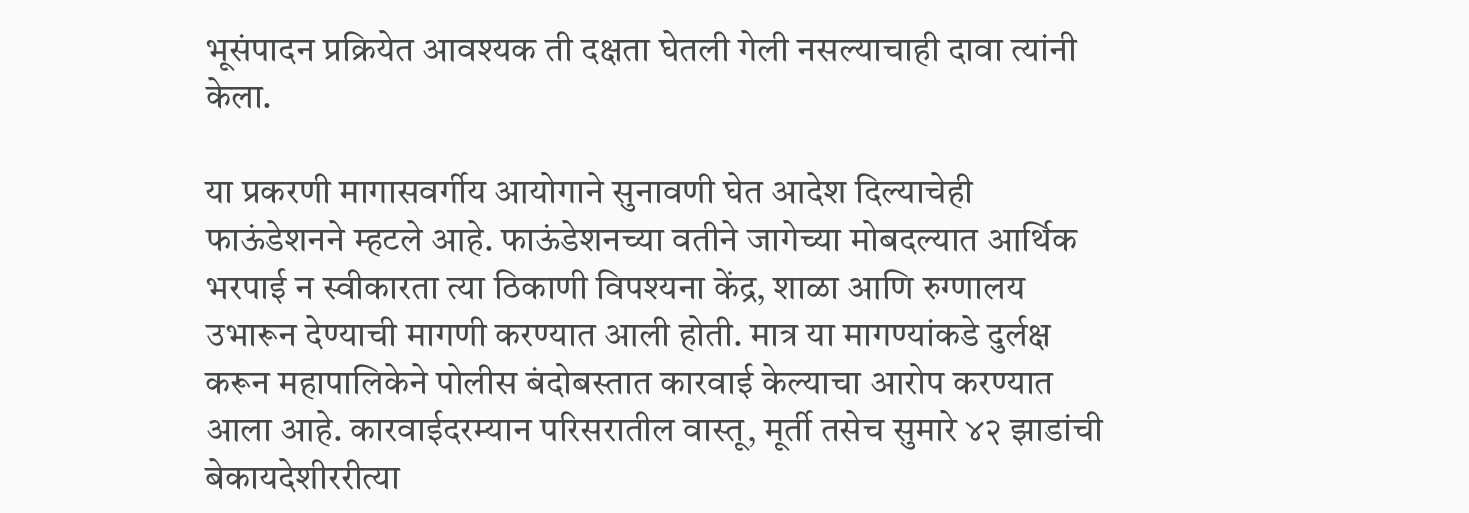भूसंपादन प्रक्रियेत आवश्यक ती दक्षता घेतली गेली नसल्याचाही दावा त्यांनी केला.

या प्रकरणी मागासवर्गीय आयोगाने सुनावणी घेत आदेश दिल्याचेही फाऊंडेशनने म्हटले आहे. फाऊंडेशनच्या वतीने जागेच्या मोबदल्यात आर्थिक भरपाई न स्वीकारता त्या ठिकाणी विपश्यना केंद्र, शाळा आणि रुग्णालय उभारून देण्याची मागणी करण्यात आली होती. मात्र या मागण्यांकडे दुर्लक्ष करून महापालिकेने पोलीस बंदोबस्तात कारवाई केल्याचा आरोप करण्यात आला आहे. कारवाईदरम्यान परिसरातील वास्तू, मूर्ती तसेच सुमारे ४२ झाडांची बेकायदेशीररीत्या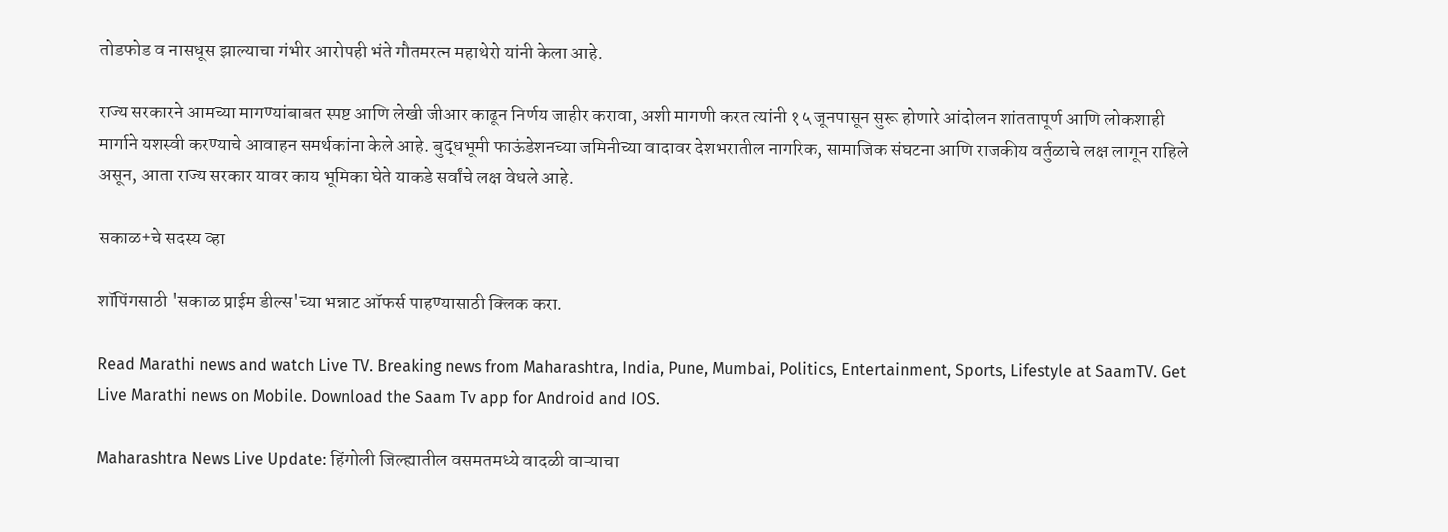तोडफोड व नासधूस झाल्याचा गंभीर आरोपही भंते गौतमरत्न महाथेरो यांनी केला आहे.

राज्य सरकारने आमच्या मागण्यांबाबत स्पष्ट आणि लेखी जीआर काढून निर्णय जाहीर करावा, अशी मागणी करत त्यांनी १५ जूनपासून सुरू होणारे आंदोलन शांततापूर्ण आणि लोकशाही मार्गाने यशस्वी करण्याचे आवाहन समर्थकांना केले आहे. बुद्धभूमी फाऊंडेशनच्या जमिनीच्या वादावर देशभरातील नागरिक, सामाजिक संघटना आणि राजकीय वर्तुळाचे लक्ष लागून राहिले असून, आता राज्य सरकार यावर काय भूमिका घेते याकडे सर्वांचे लक्ष वेधले आहे.

सकाळ+चे सदस्य व्हा

शॉपिंगसाठी 'सकाळ प्राईम डील्स'च्या भन्नाट ऑफर्स पाहण्यासाठी क्लिक करा.

Read Marathi news and watch Live TV. Breaking news from Maharashtra, India, Pune, Mumbai, Politics, Entertainment, Sports, Lifestyle at SaamTV. Get Live Marathi news on Mobile. Download the Saam Tv app for Android and IOS.

Maharashtra News Live Update: हिंगोली जिल्ह्यातील वसमतमध्ये वादळी वाऱ्याचा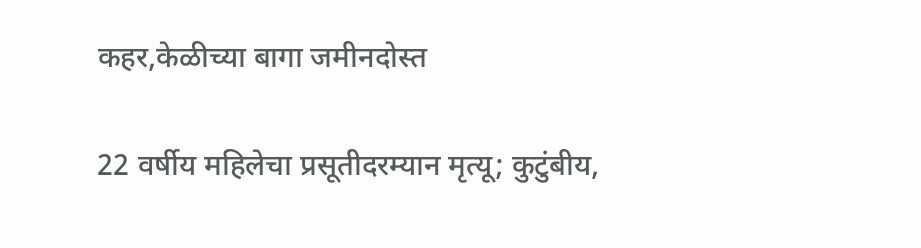कहर,केळीच्या बागा जमीनदोस्त

22 वर्षीय महिलेचा प्रसूतीदरम्यान मृत्यू; कुटुंबीय,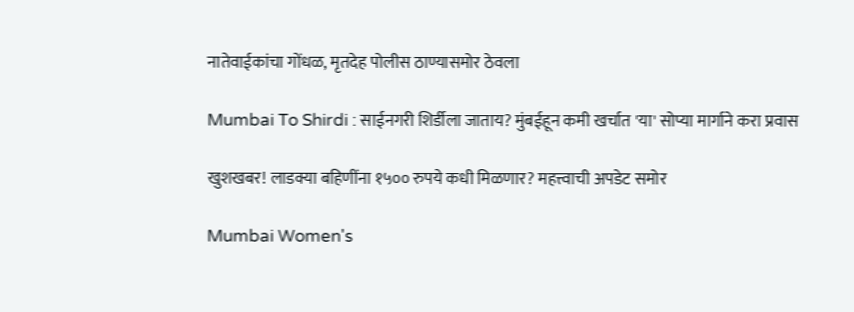नातेवाईकांचा गोंधळ, मृतदेह पोलीस ठाण्यासमोर ठेवला

Mumbai To Shirdi : साईनगरी शिर्डीला जाताय? मुंबईहून कमी खर्चात 'या' सोप्या मार्गाने करा प्रवास

खुशखबर! लाडक्या बहि‍णींना १५०० रुपये कधी मिळणार? महत्त्वाची अपडेट समोर

Mumbai Women's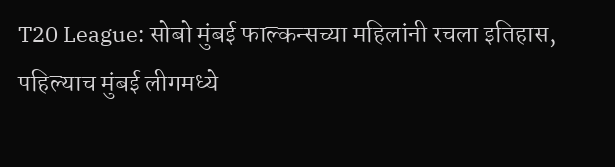T20 League: सोबो मुंबई फाल्कन्सच्या महिलांनी रचला इतिहास, पहिल्याच मुंबई लीगमध्ये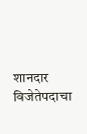शानदार विजेतेपदाचा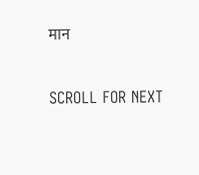मान

SCROLL FOR NEXT